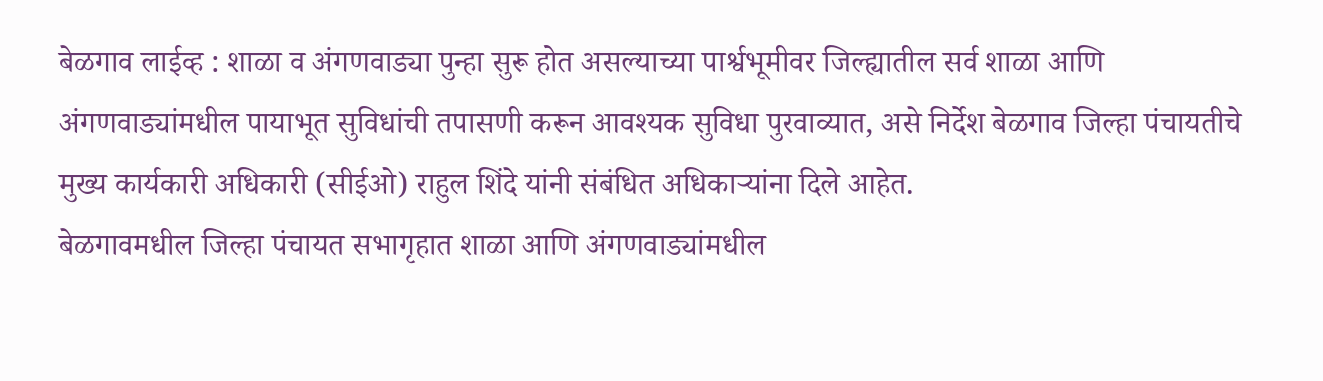बेळगाव लाईव्ह : शाळा व अंगणवाड्या पुन्हा सुरू होत असल्याच्या पार्श्वभूमीवर जिल्ह्यातील सर्व शाळा आणि अंगणवाड्यांमधील पायाभूत सुविधांची तपासणी करून आवश्यक सुविधा पुरवाव्यात, असे निर्देश बेळगाव जिल्हा पंचायतीचे मुख्य कार्यकारी अधिकारी (सीईओ) राहुल शिंदे यांनी संबंधित अधिकाऱ्यांना दिले आहेत.
बेळगावमधील जिल्हा पंचायत सभागृहात शाळा आणि अंगणवाड्यांमधील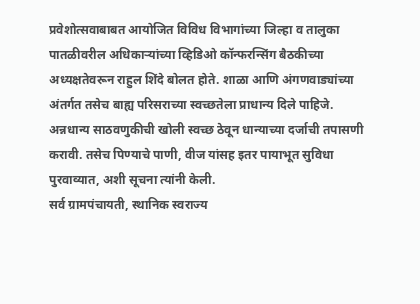प्रवेशोत्सवाबाबत आयोजित विविध विभागांच्या जिल्हा व तालुका पातळीवरील अधिकाऱ्यांच्या व्हिडिओ कॉन्फरन्सिंग बैठकीच्या अध्यक्षतेवरून राहुल शिंदे बोलत होते. शाळा आणि अंगणवाड्यांच्या अंतर्गत तसेच बाह्य परिसराच्या स्वच्छतेला प्राधान्य दिले पाहिजे. अन्नधान्य साठवणुकीची खोली स्वच्छ ठेवून धान्याच्या दर्जाची तपासणी करावी. तसेच पिण्याचे पाणी, वीज यांसह इतर पायाभूत सुविधा पुरवाव्यात, अशी सूचना त्यांनी केली.
सर्व ग्रामपंचायती, स्थानिक स्वराज्य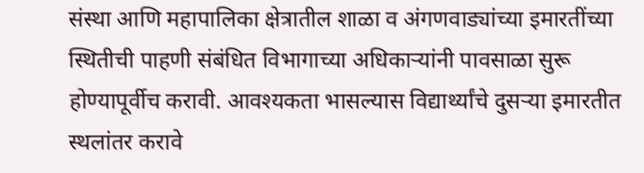संस्था आणि महापालिका क्षेत्रातील शाळा व अंगणवाड्यांच्या इमारतींच्या स्थितीची पाहणी संबंधित विभागाच्या अधिकाऱ्यांनी पावसाळा सुरू होण्यापूर्वीच करावी. आवश्यकता भासल्यास विद्यार्थ्यांचे दुसऱ्या इमारतीत स्थलांतर करावे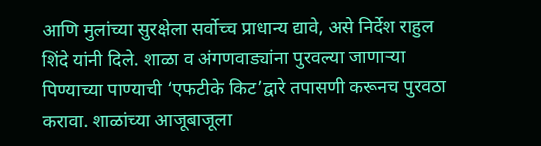आणि मुलांच्या सुरक्षेला सर्वोच्च प्राधान्य द्यावे, असे निर्देश राहुल शिंदे यांनी दिले. शाळा व अंगणवाड्यांना पुरवल्या जाणाऱ्या पिण्याच्या पाण्याची ‘एफटीके किट’द्वारे तपासणी करूनच पुरवठा करावा. शाळांच्या आजूबाजूला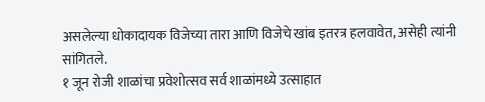असलेल्या धोकादायक विजेच्या तारा आणि विजेचे खांब इतरत्र हलवावेत, असेही त्यांनी सांगितले.
१ जून रोजी शाळांचा प्रवेशोत्सव सर्व शाळांमध्ये उत्साहात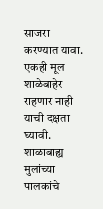साजरा करण्यात यावा. एकही मूल शाळेबाहेर राहणार नाही याची दक्षता घ्यावी. शाळाबाह्य मुलांच्या पालकांचे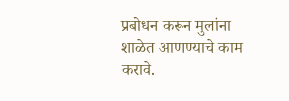प्रबोधन करून मुलांना शाळेत आणण्याचे काम करावे.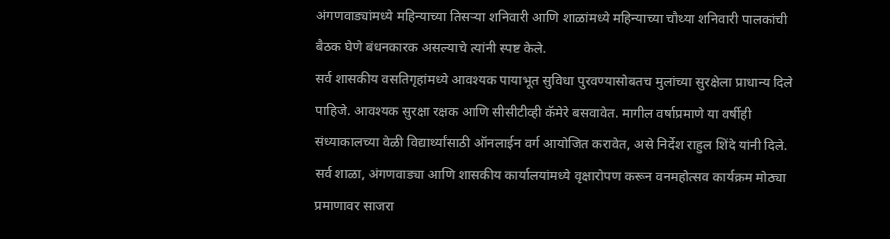अंगणवाड्यांमध्ये महिन्याच्या तिसऱ्या शनिवारी आणि शाळांमध्ये महिन्याच्या चौथ्या शनिवारी पालकांची बैठक घेणे बंधनकारक असल्याचे त्यांनी स्पष्ट केले.
सर्व शासकीय वसतिगृहांमध्ये आवश्यक पायाभूत सुविधा पुरवण्यासोबतच मुलांच्या सुरक्षेला प्राधान्य दिले पाहिजे. आवश्यक सुरक्षा रक्षक आणि सीसीटीव्ही कॅमेरे बसवावेत. मागील वर्षाप्रमाणे या वर्षीही संध्याकालच्या वेळी विद्यार्थ्यांसाठी ऑनलाईन वर्ग आयोजित करावेत, असे निर्देश राहुल शिंदे यांनी दिले.
सर्व शाळा, अंगणवाड्या आणि शासकीय कार्यालयांमध्ये वृक्षारोपण करून वनमहोत्सव कार्यक्रम मोठ्या प्रमाणावर साजरा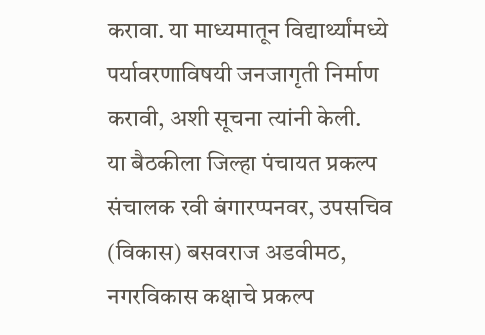करावा. या माध्यमातून विद्यार्थ्यांमध्ये पर्यावरणाविषयी जनजागृती निर्माण करावी, अशी सूचना त्यांनी केली.
या बैठकीला जिल्हा पंचायत प्रकल्प संचालक रवी बंगारप्पनवर, उपसचिव (विकास) बसवराज अडवीमठ, नगरविकास कक्षाचे प्रकल्प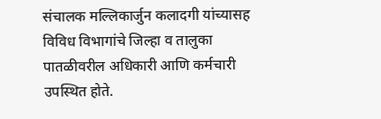संचालक मल्लिकार्जुन कलादगी यांच्यासह विविध विभागांचे जिल्हा व तालुका पातळीवरील अधिकारी आणि कर्मचारी उपस्थित होते.